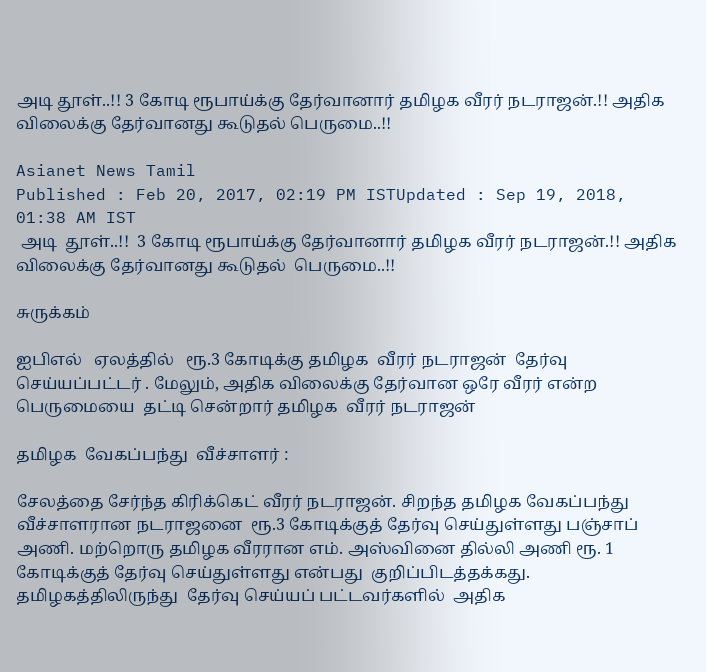அடி தூள்..!! 3 கோடி ரூபாய்க்கு தேர்வானார் தமிழக வீரர் நடராஜன்.!! அதிக விலைக்கு தேர்வானது கூடுதல் பெருமை..!!

Asianet News Tamil
Published : Feb 20, 2017, 02:19 PM ISTUpdated : Sep 19, 2018, 01:38 AM IST
 அடி  தூள்..!!  3 கோடி ரூபாய்க்கு தேர்வானார் தமிழக வீரர் நடராஜன்.!! அதிக விலைக்கு தேர்வானது கூடுதல்  பெருமை..!!

சுருக்கம்

ஐபிஎல்   ஏலத்தில்   ரூ.3 கோடிக்கு தமிழக  வீரர் நடராஜன்  தேர்வு  செய்யப்பட்டர் . மேலும், அதிக விலைக்கு தேர்வான ஒரே வீரர் என்ற பெருமையை  தட்டி சென்றார் தமிழக  வீரர் நடராஜன்

தமிழக  வேகப்பந்து  வீச்சாளர் :

சேலத்தை சேர்ந்த கிரிக்கெட் வீரர் நடராஜன். சிறந்த தமிழக வேகப்பந்து வீச்சாளரான நடராஜனை  ரூ.3 கோடிக்குத் தேர்வு செய்துள்ளது பஞ்சாப் அணி. மற்றொரு தமிழக வீரரான எம். அஸ்வினை தில்லி அணி ரூ. 1 கோடிக்குத் தேர்வு செய்துள்ளது என்பது  குறிப்பிடத்தக்கது.   தமிழகத்திலிருந்து  தேர்வு செய்யப் பட்டவர்களில்  அதிக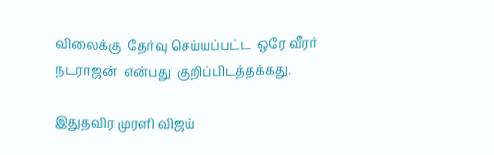விலைக்கு  தேர்வு செய்யப்பட்ட  ஒரே வீரர்   நடராஜன்  என்பது  குறிப்பிடத்தக்கது.

இதுதவிர முரளி விஜய்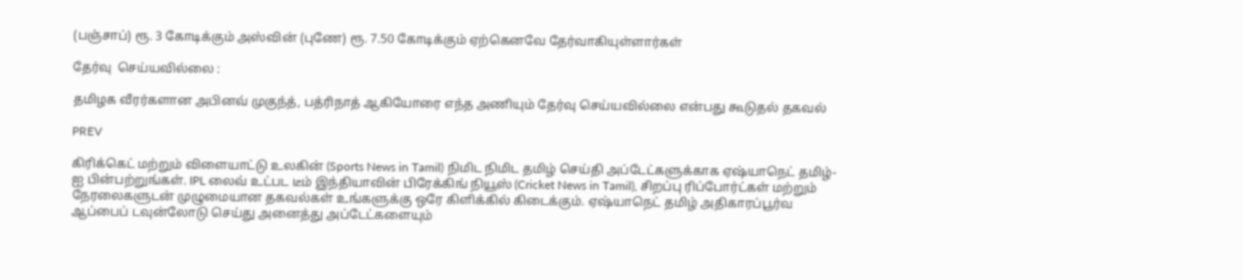(பஞ்சாப்) ரூ. 3 கோடிக்கும் அஸ்வின் (புணே) ரூ. 7.50 கோடிக்கும் ஏற்கெனவே தேர்வாகியுள்ளார்கள்

தேர்வு  செய்யவில்லை :

தமிழக வீரர்களான அபினவ் முகுந்த், பத்ரிநாத் ஆகியோரை எந்த அணியும் தேர்வு செய்யவில்லை என்பது கூடுதல் தகவல்

PREV

கிரிக்கெட் மற்றும் விளையாட்டு உலகின் (Sports News in Tamil) நிமிட நிமிட தமிழ் செய்தி அப்டேட்களுக்காக ஏஷ்யாநெட் தமிழ்-ஐ பின்பற்றுங்கள். IPL லைவ் உட்பட டீம் இந்தியாவின் பிரேக்கிங் நியூஸ் (Cricket News in Tamil), சிறப்பு ரிப்போர்ட்கள் மற்றும் நேரலைகளுடன் முழுமையான தகவல்கள் உங்களுக்கு ஒரே கிளிக்கில் கிடைக்கும். ஏஷ்யாநெட் தமிழ் அதிகாரப்பூர்வ ஆப்பைப் டவுன்லோடு செய்து அனைத்து அப்டேட்களையும்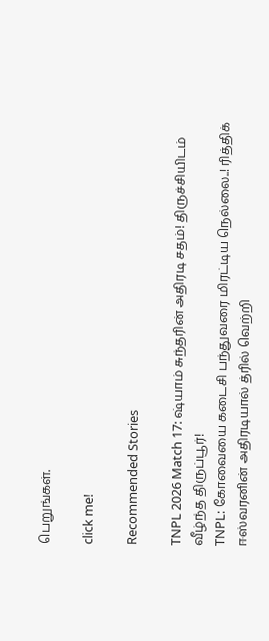பெறுங்கள்.

click me!

Recommended Stories

TNPL 2026 Match 17: ஷ்யாம் சுந்தரின் அதிரடி சதம்! திருச்சியிடம் வீழ்ந்த திருப்பூர்!
TNPL: கோவையை கடைசி பந்துவரை மிரட்டிய நெல்லை..! ரித்திக் ஈஸ்வரனின் அதிரடியால் த்ரில் வெற்றி